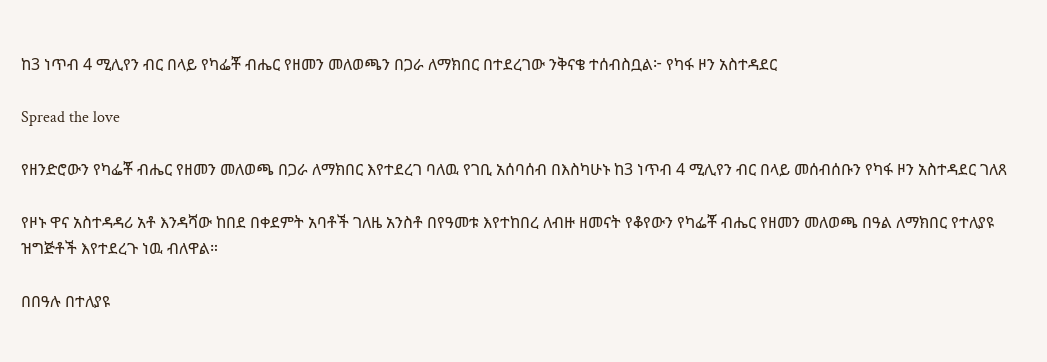ከ3 ነጥብ 4 ሚሊየን ብር በላይ የካፌቾ ብሔር የዘመን መለወጫን በጋራ ለማክበር በተደረገው ንቅናቄ ተሰብስቧል፦ የካፋ ዞን አስተዳደር

Spread the love

የዘንድሮውን የካፌቾ ብሔር የዘመን መለወጫ በጋራ ለማክበር እየተደረገ ባለዉ የገቢ አሰባሰብ በእስካሁኑ ከ3 ነጥብ 4 ሚሊየን ብር በላይ መሰብሰቡን የካፋ ዞን አስተዳደር ገለጸ

የዞኑ ዋና አስተዳዳሪ አቶ እንዳሻው ከበደ በቀደምት አባቶች ገለዜ አንስቶ በየዓመቱ እየተከበረ ለብዙ ዘመናት የቆየውን የካፌቾ ብሔር የዘመን መለወጫ በዓል ለማክበር የተለያዩ ዝግጅቶች እየተደረጉ ነዉ ብለዋል።

በበዓሉ በተለያዩ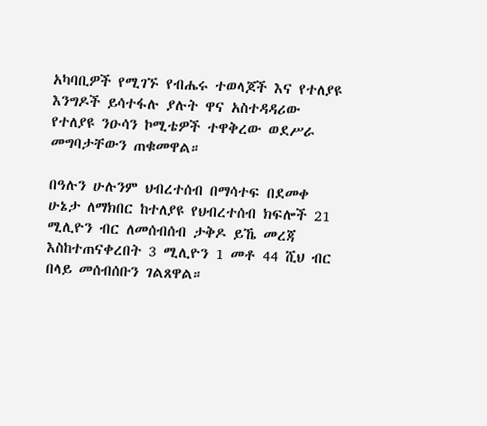አካባቢዎች የሚገኙ የብሔሩ ተወላጆች እና የተለያዩ እንግዶች ይሳተፋሉ ያሉት ዋና አስተዳዳሪው የተለያዩ ንዑሳን ኮሚቴዎች ተዋቅረው ወደሥራ መግባታቸውን ጠቁመዋል።

በዓሉን ሁሉንም ህብረተሰብ በማሳተፍ በደመቀ ሁኔታ ለማክበር ከተለያዩ የህብረተሰብ ክፍሎች 21 ሚሊዮን ብር ለመሰብሰብ ታቅዶ ይኼ መረጃ እስከተጠናቀረበት 3 ሚሊዮን 1 መቶ 44 ሺህ ብር በላይ መሰብሰቡን ገልጸዋል።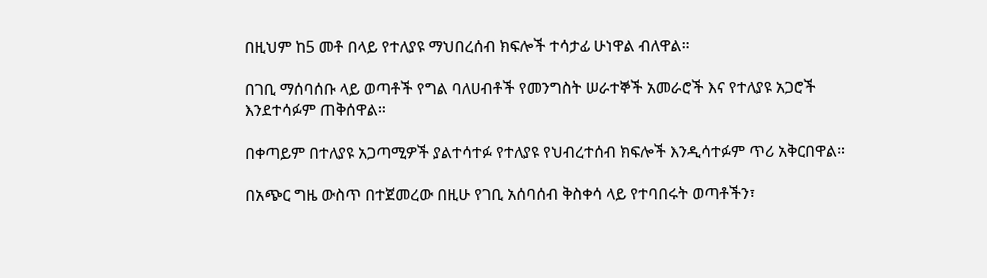በዚህም ከ5 መቶ በላይ የተለያዩ ማህበረሰብ ክፍሎች ተሳታፊ ሁነዋል ብለዋል።

በገቢ ማሰባሰቡ ላይ ወጣቶች የግል ባለሀብቶች የመንግስት ሠራተኞች አመራሮች እና የተለያዩ አጋሮች እንደተሳፉም ጠቅሰዋል።

በቀጣይም በተለያዩ አጋጣሚዎች ያልተሳተፉ የተለያዩ የህብረተሰብ ክፍሎች እንዲሳተፉም ጥሪ አቅርበዋል።

በአጭር ግዜ ውስጥ በተጀመረው በዚሁ የገቢ አሰባሰብ ቅስቀሳ ላይ የተባበሩት ወጣቶችን፣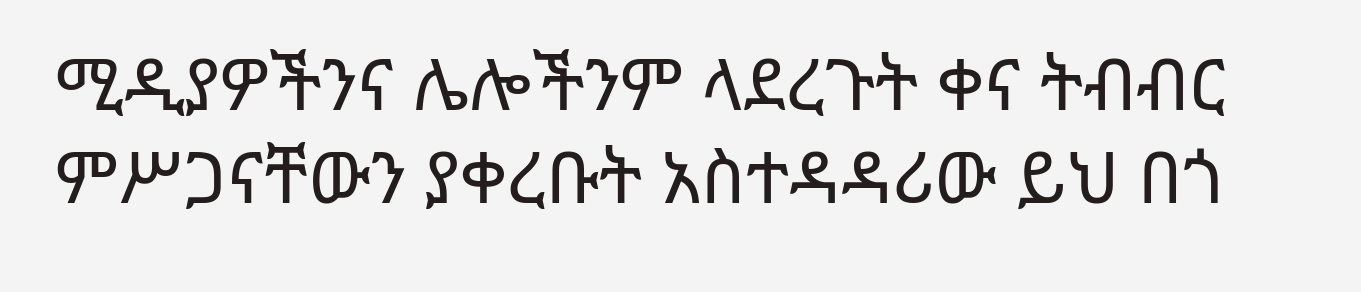ሚዲያዎችንና ሌሎችንም ላደረጉት ቀና ትብብር ምሥጋናቸውን ያቀረቡት አስተዳዳሪው ይህ በጎ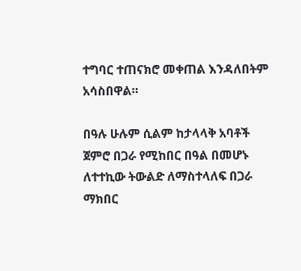ተግባር ተጠናክሮ መቀጠል እንዳለበትም አሳስበዋል።

በዓሉ ሁሉም ሲልም ከታላላቅ አባቶች ጀምሮ በጋራ የሚከበር በዓል በመሆኑ ለተተኪው ትውልድ ለማስተላለፍ በጋራ ማክበር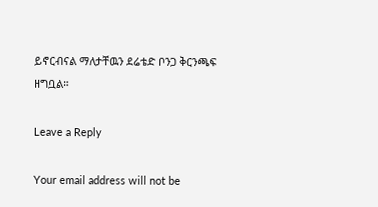ይኖርብናል ማለታቸዉን ደሬቴድ ቦንጋ ቅርንጫፍ ዘግቧል።

Leave a Reply

Your email address will not be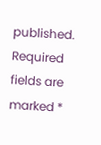published. Required fields are marked *